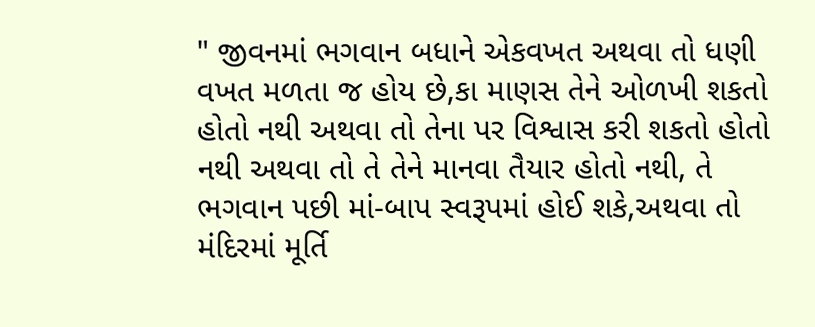" જીવનમાં ભગવાન બધાને એકવખત અથવા તો ધણી વખત મળતા જ હોય છે,કા માણસ તેને ઓળખી શકતો હોતો નથી અથવા તો તેના પર વિશ્વાસ કરી શકતો હોતો નથી અથવા તો તે તેને માનવા તૈયાર હોતો નથી, તે ભગવાન પછી માં-બાપ સ્વરૂપમાં હોઈ શકે,અથવા તો મંદિરમાં મૂર્તિ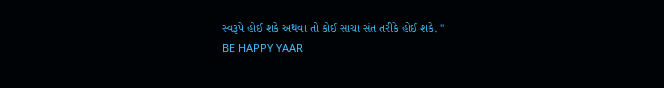સ્વરૂપે હોઈ શકે અથવા તો કોઈ સાચા સંત તરીકે હોઈ શકે. "
BE HAPPY YAAR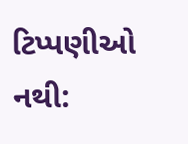ટિપ્પણીઓ નથી: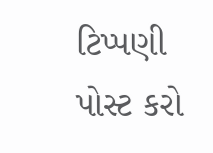ટિપ્પણી પોસ્ટ કરો